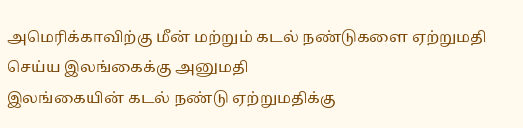அமெரிக்காவிற்கு மீன் மற்றும் கடல் நண்டுகளை ஏற்றுமதி செய்ய இலங்கைக்கு அனுமதி
இலங்கையின் கடல் நண்டு ஏற்றுமதிக்கு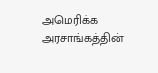அமெரிக்க அரசாங்கத்தின்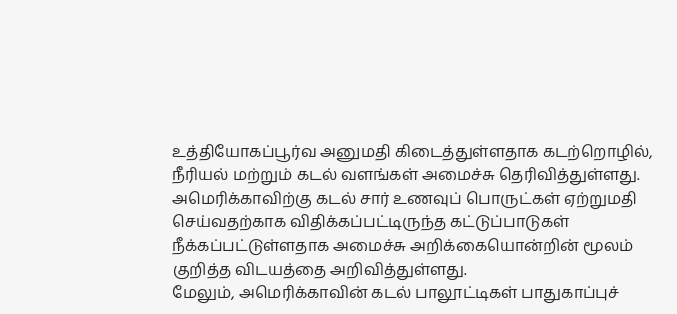உத்தியோகப்பூர்வ அனுமதி கிடைத்துள்ளதாக கடற்றொழில், நீரியல் மற்றும் கடல் வளங்கள் அமைச்சு தெரிவித்துள்ளது.
அமெரிக்காவிற்கு கடல் சார் உணவுப் பொருட்கள் ஏற்றுமதி செய்வதற்காக விதிக்கப்பட்டிருந்த கட்டுப்பாடுகள் நீக்கப்பட்டுள்ளதாக அமைச்சு அறிக்கையொன்றின் மூலம் குறித்த விடயத்தை அறிவித்துள்ளது.
மேலும், அமெரிக்காவின் கடல் பாலூட்டிகள் பாதுகாப்புச்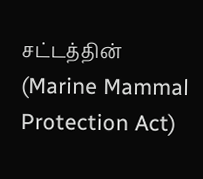சட்டத்தின் (Marine Mammal Protection Act)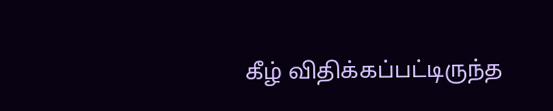கீழ் விதிக்கப்பட்டிருந்த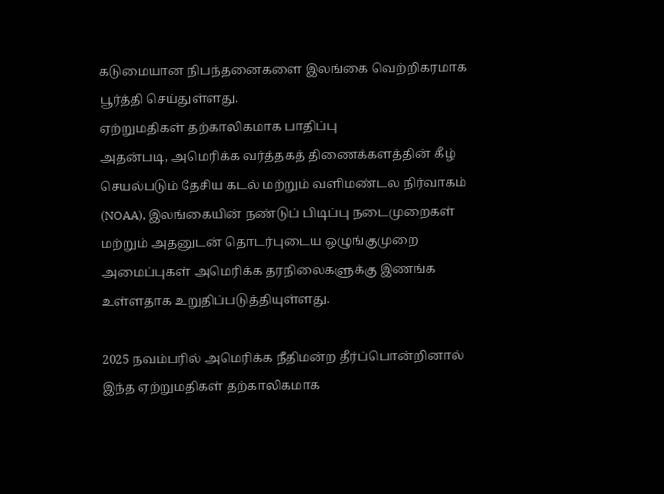கடுமையான நிபந்தனைகளை இலங்கை வெற்றிகரமாக பூர்த்தி செய்துள்ளது.
ஏற்றுமதிகள் தற்காலிகமாக பாதிப்பு
அதன்படி, அமெரிக்க வர்த்தகத் திணைக்களத்தின் கீழ் செயல்படும் தேசிய கடல் மற்றும் வளிமண்டல நிர்வாகம் (NOAA), இலங்கையின் நண்டுப் பிடிப்பு நடைமுறைகள் மற்றும் அதனுடன் தொடர்புடைய ஒழுங்குமுறை அமைப்புகள் அமெரிக்க தரநிலைகளுக்கு இணங்க உள்ளதாக உறுதிப்படுத்தியுள்ளது.

2025 நவம்பரில் அமெரிக்க நீதிமன்ற தீர்ப்பொன்றினால் இந்த ஏற்றுமதிகள் தற்காலிகமாக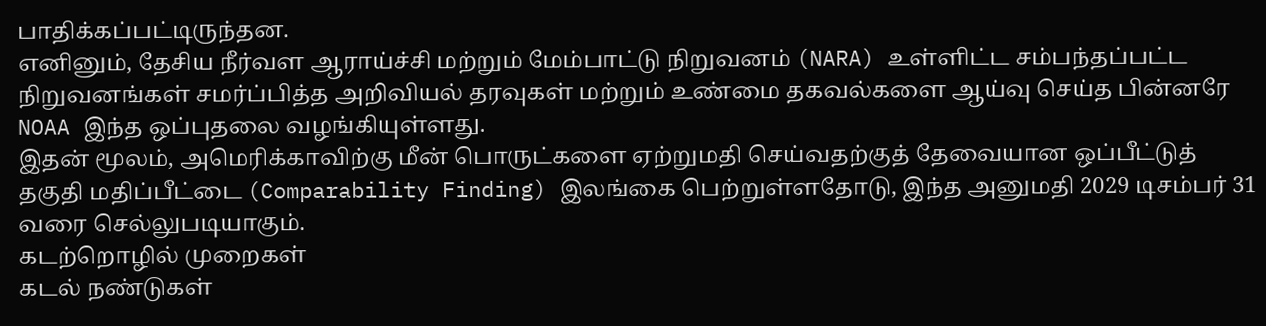பாதிக்கப்பட்டிருந்தன.
எனினும், தேசிய நீர்வள ஆராய்ச்சி மற்றும் மேம்பாட்டு நிறுவனம் (NARA) உள்ளிட்ட சம்பந்தப்பட்ட நிறுவனங்கள் சமர்ப்பித்த அறிவியல் தரவுகள் மற்றும் உண்மை தகவல்களை ஆய்வு செய்த பின்னரே NOAA இந்த ஒப்புதலை வழங்கியுள்ளது.
இதன் மூலம், அமெரிக்காவிற்கு மீன் பொருட்களை ஏற்றுமதி செய்வதற்குத் தேவையான ஒப்பீட்டுத் தகுதி மதிப்பீட்டை (Comparability Finding) இலங்கை பெற்றுள்ளதோடு, இந்த அனுமதி 2029 டிசம்பர் 31 வரை செல்லுபடியாகும்.
கடற்றொழில் முறைகள்
கடல் நண்டுகள்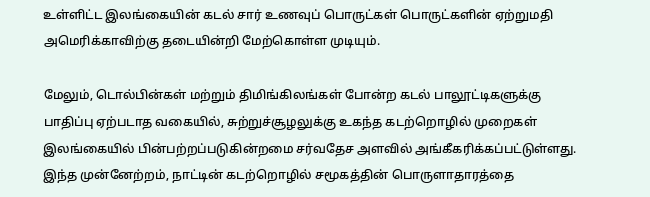உள்ளிட்ட இலங்கையின் கடல் சார் உணவுப் பொருட்கள் பொருட்களின் ஏற்றுமதி அமெரிக்காவிற்கு தடையின்றி மேற்கொள்ள முடியும்.

மேலும், டொல்பின்கள் மற்றும் திமிங்கிலங்கள் போன்ற கடல் பாலூட்டிகளுக்கு பாதிப்பு ஏற்படாத வகையில், சுற்றுச்சூழலுக்கு உகந்த கடற்றொழில் முறைகள் இலங்கையில் பின்பற்றப்படுகின்றமை சர்வதேச அளவில் அங்கீகரிக்கப்பட்டுள்ளது.
இந்த முன்னேற்றம், நாட்டின் கடற்றொழில் சமூகத்தின் பொருளாதாரத்தை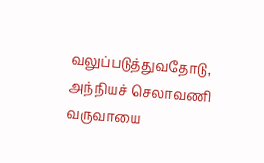வலுப்படுத்துவதோடு, அந்நியச் செலாவணி வருவாயை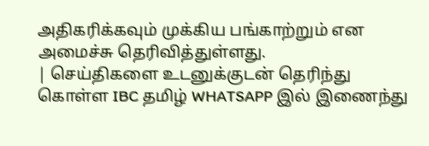அதிகரிக்கவும் முக்கிய பங்காற்றும் என அமைச்சு தெரிவித்துள்ளது.
| செய்திகளை உடனுக்குடன் தெரிந்து கொள்ள IBC தமிழ் WHATSAPP இல் இணைந்து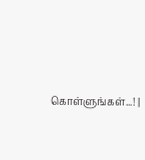கொள்ளுங்கள்...! |